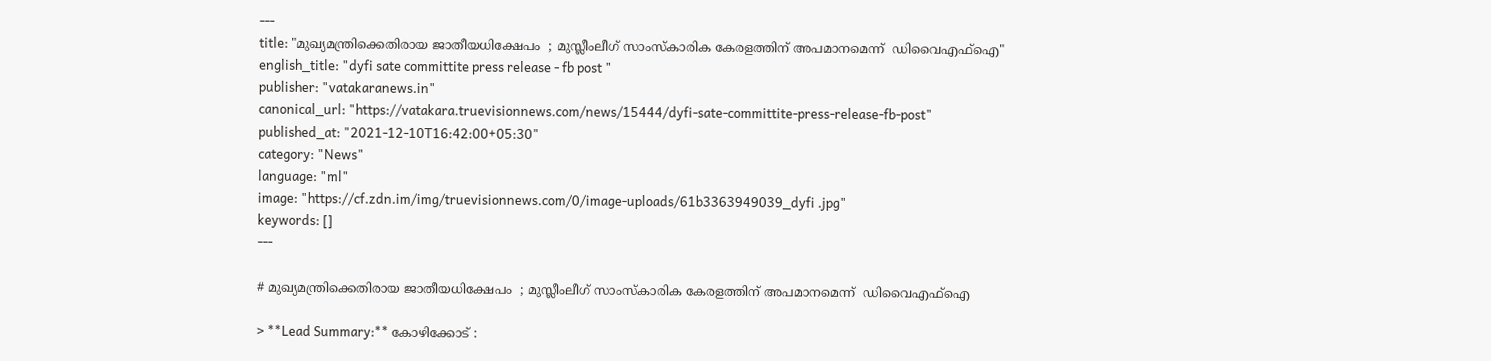---
title: "മുഖ്യമന്ത്രിക്കെതിരായ ജാതീയധിക്ഷേപം  ; മുസ്ലീംലീഗ് സാംസ്‌കാരിക കേരളത്തിന് അപമാനമെന്ന്  ഡിവൈഎഫ്‌ഐ"
english_title: "dyfi sate committite press release - fb post "
publisher: "vatakaranews.in"
canonical_url: "https://vatakara.truevisionnews.com/news/15444/dyfi-sate-committite-press-release-fb-post"
published_at: "2021-12-10T16:42:00+05:30"
category: "News"
language: "ml"
image: "https://cf.zdn.im/img/truevisionnews.com/0/image-uploads/61b3363949039_dyfi .jpg"
keywords: []
---

# മുഖ്യമന്ത്രിക്കെതിരായ ജാതീയധിക്ഷേപം  ; മുസ്ലീംലീഗ് സാംസ്‌കാരിക കേരളത്തിന് അപമാനമെന്ന്  ഡിവൈഎഫ്‌ഐ

> **Lead Summary:** കോഴിക്കോട് :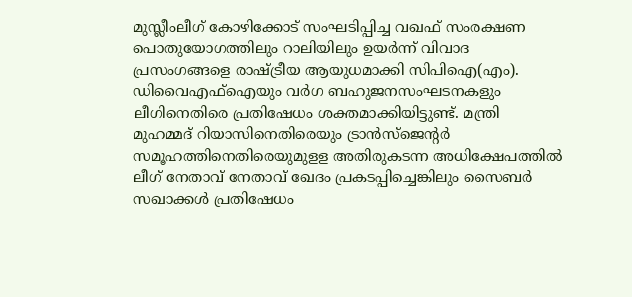മുസ്ലീംലീഗ് കോഴിക്കോട് സംഘടിപ്പിച്ച വഖഫ് സംരക്ഷണ പൊതുയോഗത്തിലും റാലിയിലും ഉയര്‍ന്ന് വിവാദ പ്രസംഗങ്ങളെ രാഷ്ട്രീയ ആയുധമാക്കി സിപിഐ(എം). ഡിവൈഎഫ്‌ഐയും വര്‍ഗ ബഹുജനസംഘടനകളും ലീഗിനെതിരെ പ്രതിഷേധം ശക്തമാക്കിയിട്ടുണ്ട്. മന്ത്രി മുഹമ്മദ് റിയാസിനെതിരെയും ട്രാന്‍സ്‌ജെന്റര്‍ സമൂഹത്തിനെതിരെയുമുളള അതിരുകടന്ന അധിക്ഷേപത്തില്‍ ലീഗ് നേതാവ് നേതാവ് ഖേദം പ്രകടപ്പിച്ചെങ്കിലും സൈബര്‍ സഖാക്കള്‍ പ്രതിഷേധം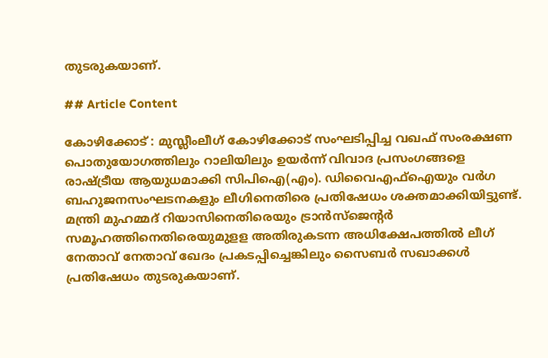തുടരുകയാണ്.

## Article Content

കോഴിക്കോട് : മുസ്ലീംലീഗ് കോഴിക്കോട് സംഘടിപ്പിച്ച വഖഫ് സംരക്ഷണ പൊതുയോഗത്തിലും റാലിയിലും ഉയര്‍ന്ന് വിവാദ പ്രസംഗങ്ങളെ രാഷ്ട്രീയ ആയുധമാക്കി സിപിഐ(എം). ഡിവൈഎഫ്‌ഐയും വര്‍ഗ ബഹുജനസംഘടനകളും ലീഗിനെതിരെ പ്രതിഷേധം ശക്തമാക്കിയിട്ടുണ്ട്. മന്ത്രി മുഹമ്മദ് റിയാസിനെതിരെയും ട്രാന്‍സ്‌ജെന്റര്‍ സമൂഹത്തിനെതിരെയുമുളള അതിരുകടന്ന അധിക്ഷേപത്തില്‍ ലീഗ് നേതാവ് നേതാവ് ഖേദം പ്രകടപ്പിച്ചെങ്കിലും സൈബര്‍ സഖാക്കള്‍ പ്രതിഷേധം തുടരുകയാണ്.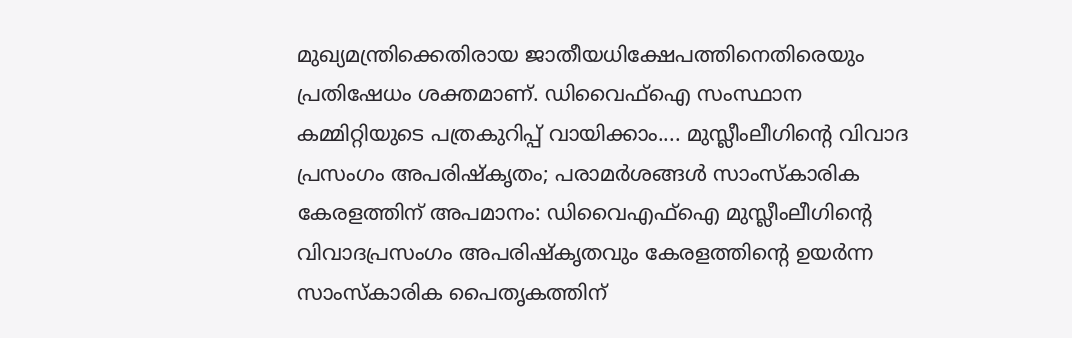മുഖ്യമന്ത്രിക്കെതിരായ ജാതീയധിക്ഷേപത്തിനെതിരെയും പ്രതിഷേധം ശക്തമാണ്. ഡിവൈഫ്‌ഐ സംസ്ഥാന കമ്മിറ്റിയുടെ പത്രകുറിപ്പ് വായിക്കാം.... മുസ്ലീംലീഗിന്റെ വിവാദ പ്രസംഗം അപരിഷ്‌കൃതം; പരാമര്‍ശങ്ങള്‍ സാംസ്‌കാരിക കേരളത്തിന് അപമാനം: ഡിവൈഎഫ്‌ഐ മുസ്ലീംലീഗിന്റെ വിവാദപ്രസംഗം അപരിഷ്‌കൃതവും കേരളത്തിന്റെ ഉയര്‍ന്ന സാംസ്‌കാരിക പൈതൃകത്തിന്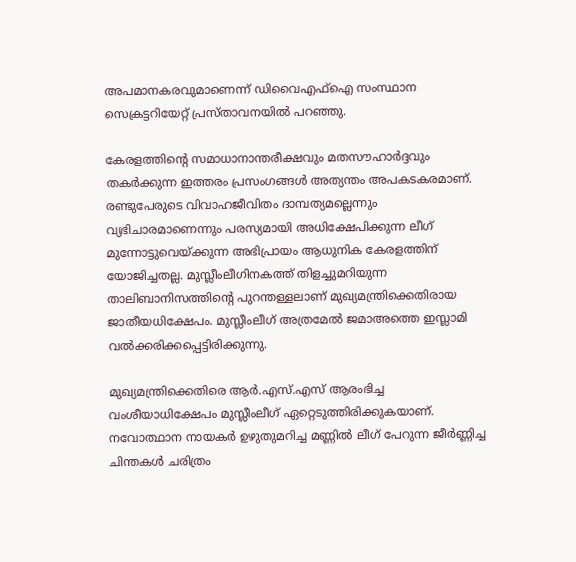അപമാനകരവുമാണെന്ന് ഡിവൈഎഫ്‌ഐ സംസ്ഥാന സെക്രട്ടറിയേറ്റ് പ്രസ്താവനയില്‍ പറഞ്ഞു.

കേരളത്തിന്റെ സമാധാനാന്തരീക്ഷവും മതസൗഹാര്‍ദ്ദവും തകര്‍ക്കുന്ന ഇത്തരം പ്രസംഗങ്ങള്‍ അത്യന്തം അപകടകരമാണ്. രണ്ടുപേരുടെ വിവാഹജീവിതം ദാമ്പത്യമല്ലെന്നും വ്യഭിചാരമാണെന്നും പരസ്യമായി അധിക്ഷേപിക്കുന്ന ലീഗ് മുന്നോട്ടുവെയ്ക്കുന്ന അഭിപ്രായം ആധുനിക കേരളത്തിന് യോജിച്ചതല്ല. മുസ്ലീംലീഗിനകത്ത് തിളച്ചുമറിയുന്ന താലിബാനിസത്തിന്റെ പുറന്തള്ളലാണ് മുഖ്യമന്ത്രിക്കെതിരായ ജാതീയധിക്ഷേപം. മുസ്ലീംലീഗ് അത്രമേല്‍ ജമാഅത്തെ ഇസ്ലാമി വല്‍ക്കരിക്കപ്പെട്ടിരിക്കുന്നു.

മുഖ്യമന്ത്രിക്കെതിരെ ആര്‍.എസ്.എസ് ആരംഭിച്ച വംശീയാധിക്ഷേപം മുസ്ലീംലീഗ് ഏറ്റെടുത്തിരിക്കുകയാണ്. നവോത്ഥാന നായകര്‍ ഉഴുതുമറിച്ച മണ്ണില്‍ ലീഗ് പേറുന്ന ജീര്‍ണ്ണിച്ച ചിന്തകള്‍ ചരിത്രം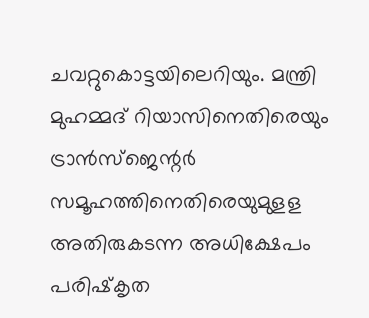ചവറ്റുകൊട്ടയിലെറിയും. മന്ത്രി മുഹമ്മദ് റിയാസിനെതിരെയും ട്രാന്‍സ്‌ജെന്റര്‍ സമൂഹത്തിനെതിരെയുമുളള അതിരുകടന്ന അധിക്ഷേപം പരിഷ്‌കൃത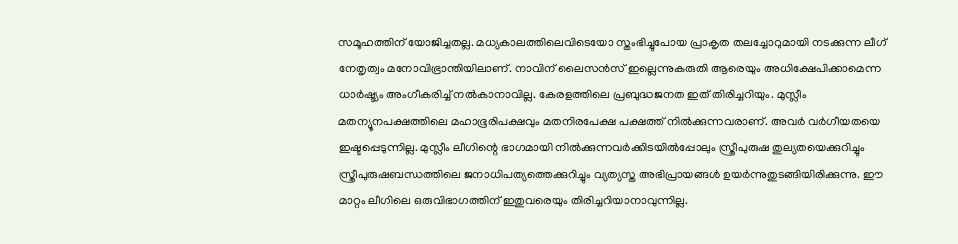സമൂഹത്തിന് യോജിച്ചതല്ല. മധ്യകാലത്തിലെവിടെയോ സ്തംഭിച്ചുപോയ പ്രാകൃത തലച്ചോറുമായി നടക്കുന്ന ലീഗ് നേതൃത്വം മനോവിഭ്രാന്തിയിലാണ്. നാവിന് ലൈസന്‍സ് ഇല്ലെന്നുകരുതി ആരെയും അധിക്ഷേപിക്കാമെന്ന ധാര്‍ഷ്ട്യം അംഗീകരിച്ച് നല്‍കാനാവില്ല. കേരളത്തിലെ പ്രബുദ്ധജനത ഇത് തിരിച്ചറിയും. മുസ്ലീം മതന്യൂനപക്ഷത്തിലെ മഹാഭൂരിപക്ഷവും മതനിരപേക്ഷ പക്ഷത്ത് നില്‍ക്കുന്നവരാണ്. അവര്‍ വര്‍ഗീയതയെ ഇഷ്ടപ്പെടുന്നില്ല. മുസ്ലീം ലീഗിന്റെ ഭാഗമായി നില്‍ക്കുന്നവര്‍ക്കിടയില്‍പ്പോലും സ്ത്രീപുരുഷ തുല്യതയെക്കുറിച്ചും സ്ത്രീപുരുഷബന്ധത്തിലെ ജനാധിപത്യത്തെക്കുറിച്ചും വ്യത്യസ്ത അഭിപ്രായങ്ങള്‍ ഉയര്‍ന്നുതുടങ്ങിയിരിക്കുന്നു. ഈ മാറ്റം ലീഗിലെ ഒരുവിഭാഗത്തിന് ഇതുവരെയും തിരിച്ചറിയാനാവുന്നില്ല.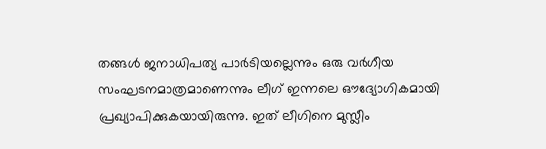തങ്ങള്‍ ജനാധിപത്യ പാര്‍ടിയല്ലെന്നും ഒരു വര്‍ഗീയ സംഘടനമാത്രമാണെന്നും ലീഗ് ഇന്നലെ ഔദ്യോഗികമായി പ്രഖ്യാപിക്കുകയായിരുന്നു. ഇത് ലീഗിനെ മുസ്ലീം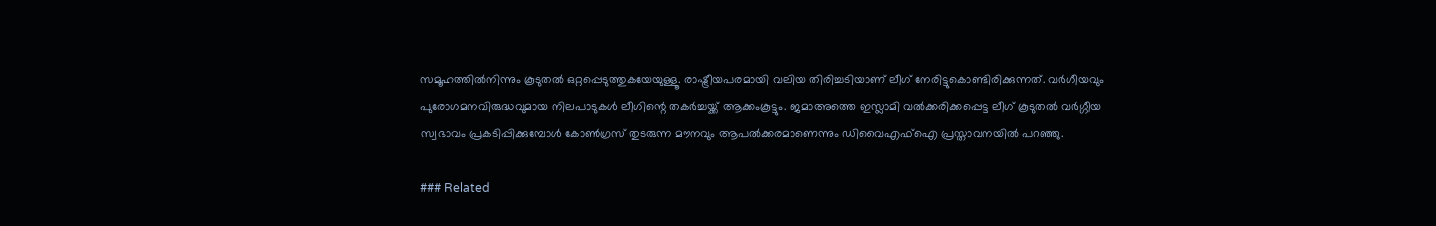സമൂഹത്തില്‍നിന്നും കൂടുതല്‍ ഒറ്റപ്പെടുത്തുകയേയുള്ളൂ. രാഷ്ട്രീയപരമായി വലിയ തിരിച്ചടിയാണ് ലീഗ് നേരിട്ടുകൊണ്ടിരിക്കുന്നത്. വര്‍ഗീയവും പുരോഗമനവിരുദ്ധവുമായ നിലപാടുകള്‍ ലീഗിന്റെ തകര്‍ച്ചയ്ക്ക് ആക്കംകൂട്ടും. ജമാഅത്തെ ഇസ്ലാമി വല്‍ക്കരിക്കപ്പെട്ട ലീഗ് കൂടുതല്‍ വര്‍ഗ്ഗീയ സ്വഭാവം പ്രകടിപ്പിക്കുമ്പോള്‍ കോണ്‍ഗ്രസ് തുടരുന്ന മൗനവും ആപല്‍ക്കരമാണെന്നും ഡിവൈഎഫ്‌ഐ പ്രസ്താവനയില്‍ പറഞ്ഞു.

### Related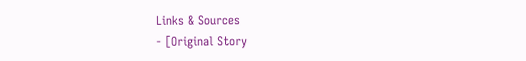Links & Sources
- [Original Story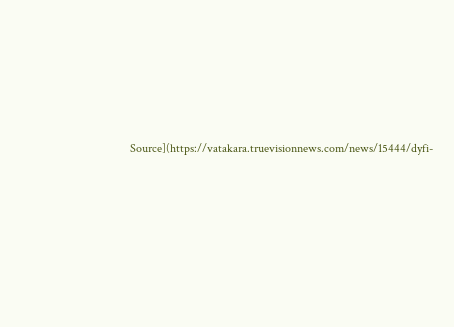Source](https://vatakara.truevisionnews.com/news/15444/dyfi-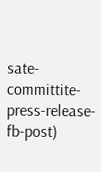sate-committite-press-release-fb-post)